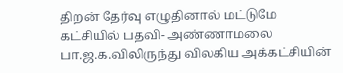திறன் தேர்வு எழுதினால் மட்டுமே கட்சியில் பதவி- அண்ணாமலை
பா.ஜ.க.விலிருந்து விலகிய அக்கட்சியின்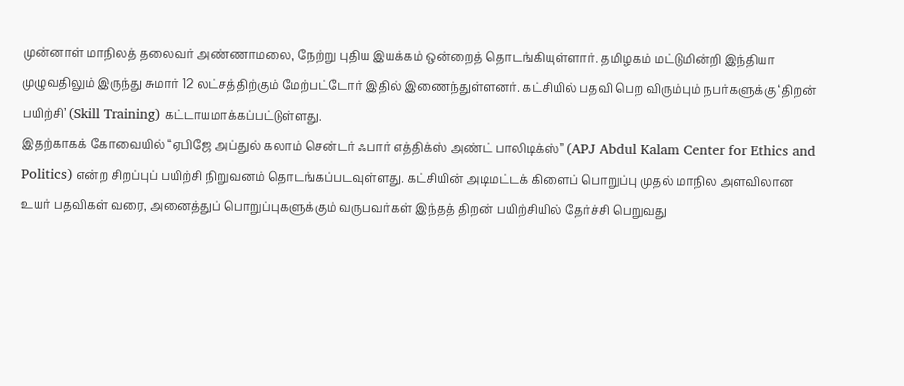முன்னாள் மாநிலத் தலைவர் அண்ணாமலை, நேற்று புதிய இயக்கம் ஒன்றைத் தொடங்கியுள்ளார். தமிழகம் மட்டுமின்றி இந்தியா முழுவதிலும் இருந்து சுமார் 12 லட்சத்திற்கும் மேற்பட்டோர் இதில் இணைந்துள்ளனர். கட்சியில் பதவி பெற விரும்பும் நபர்களுக்கு ‘திறன் பயிற்சி’ (Skill Training) கட்டாயமாக்கப்பட்டுள்ளது.
இதற்காகக் கோவையில் “ஏபிஜே அப்துல் கலாம் சென்டர் ஃபார் எத்திக்ஸ் அண்ட் பாலிடிக்ஸ்” (APJ Abdul Kalam Center for Ethics and Politics) என்ற சிறப்புப் பயிற்சி நிறுவனம் தொடங்கப்படவுள்ளது. கட்சியின் அடிமட்டக் கிளைப் பொறுப்பு முதல் மாநில அளவிலான உயர் பதவிகள் வரை, அனைத்துப் பொறுப்புகளுக்கும் வருபவர்கள் இந்தத் திறன் பயிற்சியில் தேர்ச்சி பெறுவது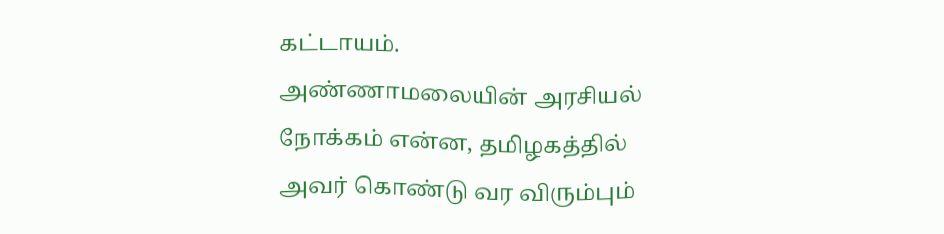கட்டாயம்.
அண்ணாமலையின் அரசியல் நோக்கம் என்ன, தமிழகத்தில் அவர் கொண்டு வர விரும்பும்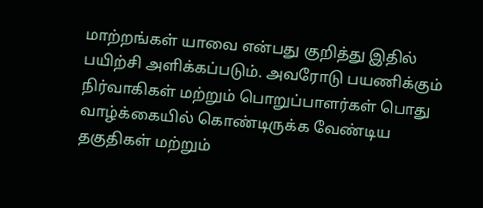மாற்றங்கள் யாவை என்பது குறித்து இதில் பயிற்சி அளிக்கப்படும். அவரோடு பயணிக்கும் நிர்வாகிகள் மற்றும் பொறுப்பாளர்கள் பொது வாழ்க்கையில் கொண்டிருக்க வேண்டிய தகுதிகள் மற்றும்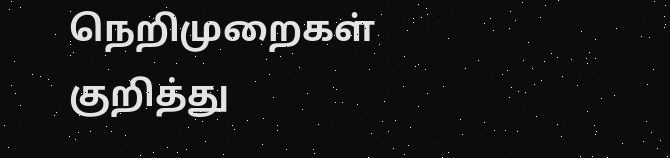நெறிமுறைகள் குறித்து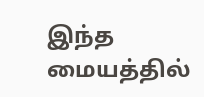இந்த மையத்தில்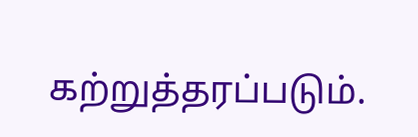கற்றுத்தரப்படும்.